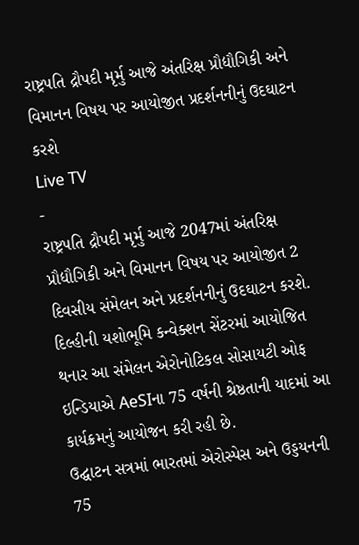રાષ્ટ્રપતિ દ્રૌપદી મૃર્મુ આજે અંતરિક્ષ પ્રૌદ્યૌગિકી અને વિમાનન વિષય પર આયોજીત પ્રદર્શનનીનું ઉદઘાટન કરશે
Live TV
-
રાષ્ટ્રપતિ દ્રૌપદી મૃર્મુ આજે 2047માં અંતરિક્ષ પ્રૌદ્યૌગિકી અને વિમાનન વિષય પર આયોજીત 2 દિવસીય સંમેલન અને પ્રદર્શનનીનું ઉદઘાટન કરશે. દિલ્હીની યશોભૂમિ કન્વેક્શન સેંટરમાં આયોજિત થનાર આ સંમેલન એરોનોટિકલ સોસાયટી ઓફ ઇન્ડિયાએ AeSIના 75 વર્ષની શ્રેષ્ઠતાની યાદમાં આ કાર્યક્રમનું આયોજન કરી રહી છે.
ઉદ્ઘાટન સત્રમાં ભારતમાં એરોસ્પેસ અને ઉડ્ડયનની 75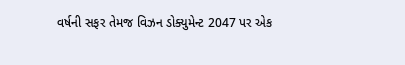વર્ષની સફર તેમજ વિઝન ડોક્યુમેન્ટ 2047 પર એક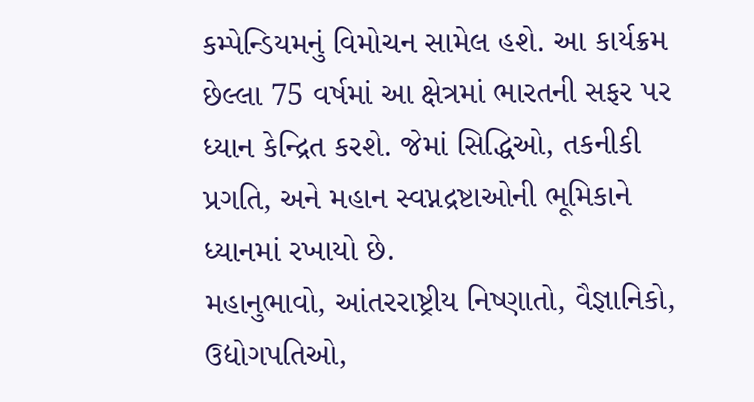કમ્પેન્ડિયમનું વિમોચન સામેલ હશે. આ કાર્યક્રમ છેલ્લા 75 વર્ષમાં આ ક્ષેત્રમાં ભારતની સફર પર ધ્યાન કેન્દ્રિત કરશે. જેમાં સિદ્ધિઓ, તકનીકી પ્રગતિ, અને મહાન સ્વપ્નદ્રષ્ટાઓની ભૂમિકાને ધ્યાનમાં રખાયો છે.
મહાનુભાવો, આંતરરાષ્ટ્રીય નિષ્ણાતો, વૈજ્ઞાનિકો, ઉદ્યોગપતિઓ,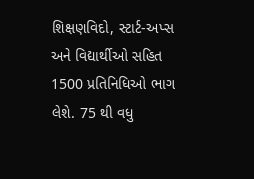શિક્ષણવિદો, સ્ટાર્ટ-અપ્સ અને વિદ્યાર્થીઓ સહિત 1500 પ્રતિનિધિઓ ભાગ લેશે. 75 થી વધુ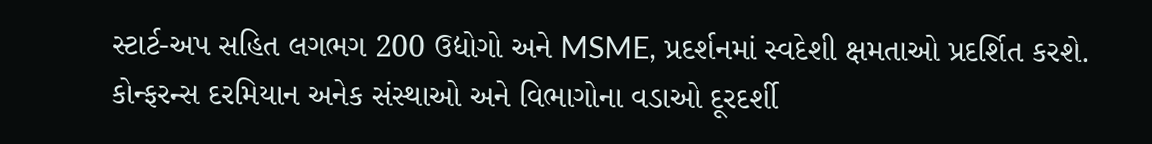સ્ટાર્ટ-અપ સહિત લગભગ 200 ઉદ્યોગો અને MSME, પ્રદર્શનમાં સ્વદેશી ક્ષમતાઓ પ્રદર્શિત કરશે. કોન્ફરન્સ દરમિયાન અનેક સંસ્થાઓ અને વિભાગોના વડાઓ દૂરદર્શી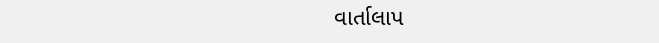વાર્તાલાપ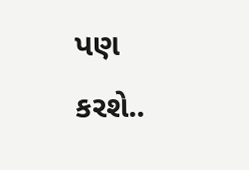પણ કરશે..